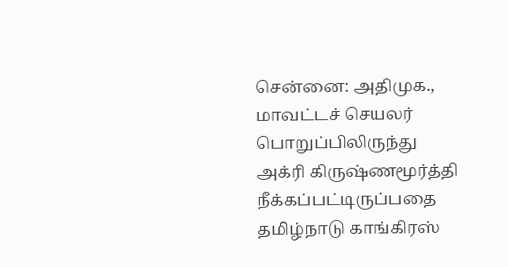சென்னை: அதிமுக., மாவட்டச் செயலர் பொறுப்பிலிருந்து அக்ரி கிருஷ்ணமூர்த்தி நீக்கப்பட்டிருப்பதை தமிழ்நாடு காங்கிரஸ்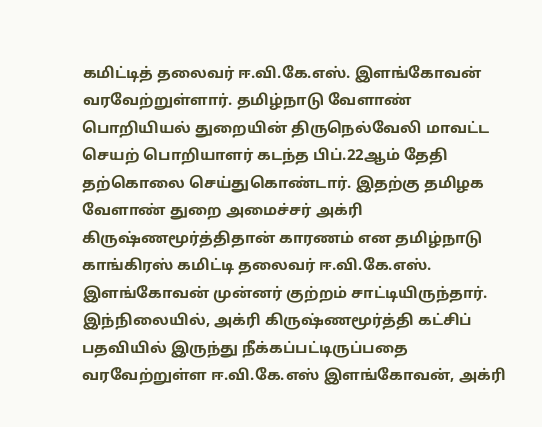கமிட்டித் தலைவர் ஈ.வி.கே.எஸ். இளங்கோவன் வரவேற்றுள்ளார். தமிழ்நாடு வேளாண் பொறியியல் துறையின் திருநெல்வேலி மாவட்ட செயற் பொறியாளர் கடந்த பிப்.22ஆம் தேதி தற்கொலை செய்துகொண்டார். இதற்கு தமிழக வேளாண் துறை அமைச்சர் அக்ரி கிருஷ்ணமூர்த்திதான் காரணம் என தமிழ்நாடு காங்கிரஸ் கமிட்டி தலைவர் ஈ.வி.கே.எஸ். இளங்கோவன் முன்னர் குற்றம் சாட்டியிருந்தார். இந்நிலையில், அக்ரி கிருஷ்ணமூர்த்தி கட்சிப் பதவியில் இருந்து நீக்கப்பட்டிருப்பதை வரவேற்றுள்ள ஈ.வி.கே.எஸ் இளங்கோவன், அக்ரி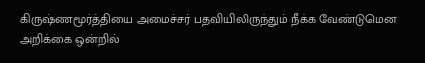கிருஷ்ணமூர்த்தியை அமைச்சர் பதவியிலிருந்தும் நீக்க வேண்டுமென அறிக்கை ஒன்றில்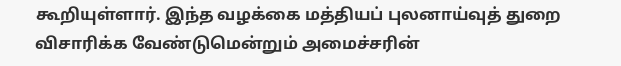கூறியுள்ளார். இந்த வழக்கை மத்தியப் புலனாய்வுத் துறை விசாரிக்க வேண்டுமென்றும் அமைச்சரின்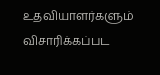உதவியாளர்களும் விசாரிக்கப்பட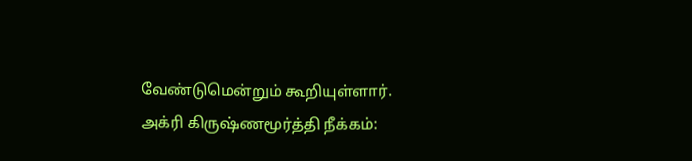வேண்டுமென்றும் கூறியுள்ளார்.
அக்ரி கிருஷ்ணமூர்த்தி நீக்கம்: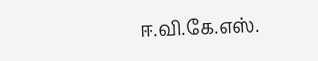ஈ.வி.கே.எஸ்.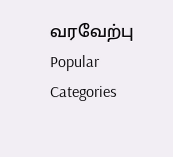வரவேற்பு
Popular Categories